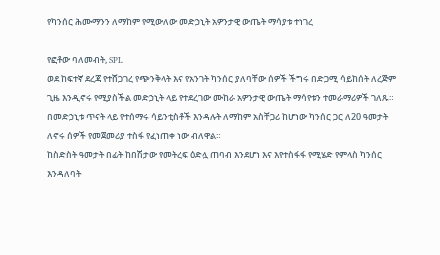የካንሰር ሕሙማንን ለማከም የሚውለው መድኃኒት አዎንታዊ ውጤት ማሳያቱ ተነገረ

የፎቶው ባለመብት, SPL
ወደ ከፍተኛ ደረጃ የተሸጋገረ የጭንቅላት እና የአንገት ካንሰር ያለባቸው ሰዎች ችግሩ በድጋሚ ሳይከሰት ለረጅም ጊዜ እንዲኖሩ የሚያስችል መድኃኒት ላይ የተደረገው ሙከራ አዎንታዊ ውጤት ማሳየቱን ተመራማሪዎች ገለጹ።
በመድኃኒቱ ጥናት ላይ የተሰማሩ ሳይንቲስቶች እንዳሉት ለማከም አስቸጋሪ ከሆነው ካንሰር ጋር ለ20 ዓመታት ለኖሩ ሰዎች የመጀመሪያ ተስፋ የፈነጠቀ ነው ብለዋል።
ከስድስት ዓመታት በፊት ከበሽታው የመትረፍ ዕድሏ ጠባብ እንደሆነ እና እየተስፋፋ የሚሄድ የምላስ ካንሰር እንዳለባት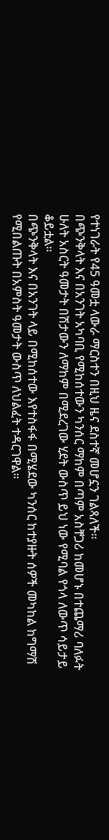የተነገራት የ45 ዓመቷ ላውራ ማርስተን በዚህ ዜና ደስተኛ መሆኗን ገልጻለች።
በጭንቅላት እና በአንገት አካባቢ የሚከሰተውን ካንሰር ማከም በጣም አስቸጋሪ ከመሆኑ በተጨማሪ ባለፉት ሁለት አስርት ዓመታት በሽታውን ለማከም በሚደረገው ሂደት ውስጥ ይህ ነው የሚባል የጎላ ለውጥ ሳይታይ ቆይቷል።
በጭንቅላት እና በአንገት ላይ በሚከሰተው እየተስፋፋ በሚሄደው ካንሰር ከተያዙት ሰዎች መካከል ከግማሽ የሚበልጡት በአምስት ዓመታት ውስጥ ለህልፈት ተዳርገዋል።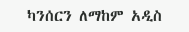ካንሰርን ለማከም አዲስ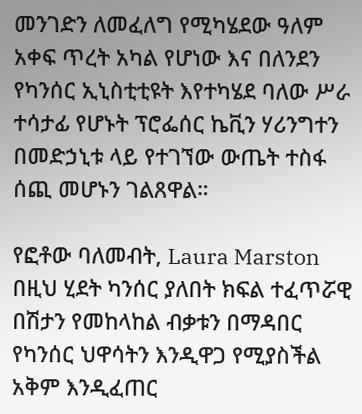መንገድን ለመፈለግ የሚካሄደው ዓለም አቀፍ ጥረት አካል የሆነው እና በለንደን የካንሰር ኢኒስቲቲዩት እየተካሄደ ባለው ሥራ ተሳታፊ የሆኑት ፕሮፌሰር ኬቪን ሃሪንግተን በመድኃኒቱ ላይ የተገኘው ውጤት ተስፋ ሰጪ መሆኑን ገልጸዋል።

የፎቶው ባለመብት, Laura Marston
በዚህ ሂደት ካንሰር ያለበት ክፍል ተፈጥሯዊ በሽታን የመከላከል ብቃቱን በማዳበር የካንሰር ህዋሳትን እንዲዋጋ የሚያስችል አቅም እንዲፈጠር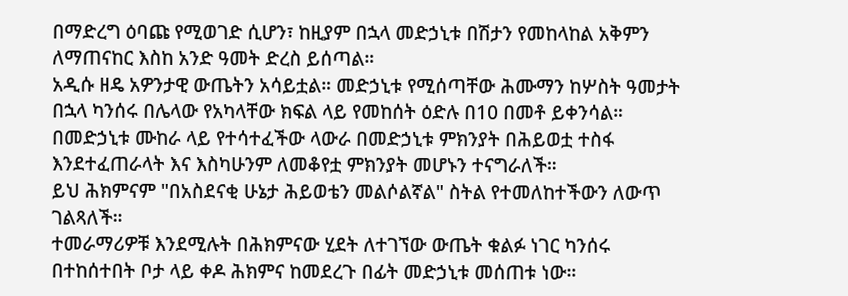በማድረግ ዕባጩ የሚወገድ ሲሆን፣ ከዚያም በኋላ መድኃኒቱ በሽታን የመከላከል አቅምን ለማጠናከር እስከ አንድ ዓመት ድረስ ይሰጣል።
አዲሱ ዘዴ አዎንታዊ ውጤትን አሳይቷል። መድኃኒቱ የሚሰጣቸው ሕሙማን ከሦስት ዓመታት በኋላ ካንሰሩ በሌላው የአካላቸው ክፍል ላይ የመከሰት ዕድሉ በ10 በመቶ ይቀንሳል።
በመድኃኒቱ ሙከራ ላይ የተሳተፈችው ላውራ በመድኃኒቱ ምክንያት በሕይወቷ ተስፋ እንደተፈጠራላት እና እስካሁንም ለመቆየቷ ምክንያት መሆኑን ተናግራለች።
ይህ ሕክምናም "በአስደናቂ ሁኔታ ሕይወቴን መልሶልኛል" ስትል የተመለከተችውን ለውጥ ገልጻለች።
ተመራማሪዎቹ እንደሚሉት በሕክምናው ሂደት ለተገኘው ውጤት ቁልፉ ነገር ካንሰሩ በተከሰተበት ቦታ ላይ ቀዶ ሕክምና ከመደረጉ በፊት መድኃኒቱ መሰጠቱ ነው።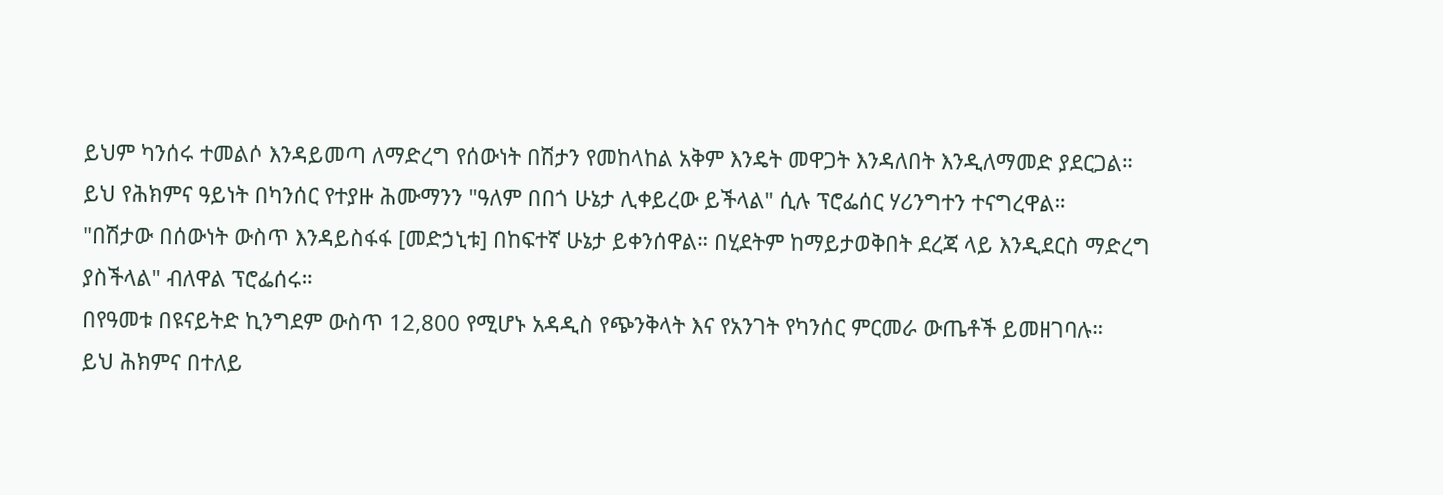ይህም ካንሰሩ ተመልሶ እንዳይመጣ ለማድረግ የሰውነት በሽታን የመከላከል አቅም እንዴት መዋጋት እንዳለበት እንዲለማመድ ያደርጋል።
ይህ የሕክምና ዓይነት በካንሰር የተያዙ ሕሙማንን "ዓለም በበጎ ሁኔታ ሊቀይረው ይችላል" ሲሉ ፕሮፌሰር ሃሪንግተን ተናግረዋል።
"በሽታው በሰውነት ውስጥ እንዳይስፋፋ [መድኃኒቱ] በከፍተኛ ሁኔታ ይቀንሰዋል። በሂደትም ከማይታወቅበት ደረጃ ላይ እንዲደርስ ማድረግ ያስችላል" ብለዋል ፕሮፌሰሩ።
በየዓመቱ በዩናይትድ ኪንግደም ውስጥ 12,800 የሚሆኑ አዳዲስ የጭንቅላት እና የአንገት የካንሰር ምርመራ ውጤቶች ይመዘገባሉ።
ይህ ሕክምና በተለይ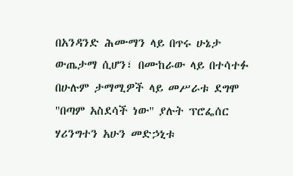በአንዳንድ ሕሙማን ላይ በጥሩ ሁኔታ ውጤታማ ሲሆን፣ በሙከራው ላይ በተሳተፉ በሁሉም ታማሚዎች ላይ መሥራቱ ደግሞ "በጣም አስደሳች ነው" ያሉት ፕሮፌሰር ሃሪንግተን አሁን መድኃኒቱ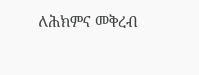ለሕክምና መቅረብ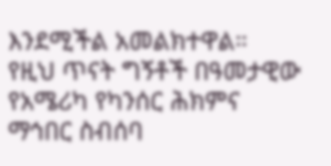እንደሚችል አመልክተዋል።
የዚህ ጥናት ግኝቶች በዓመታዊው የአሜሪካ የካንሰር ሕክምና ማኅበር ስብሰባ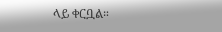ላይ ቀርቧል።